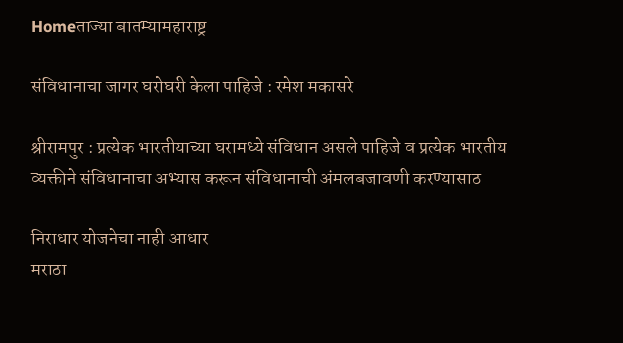Homeताज्या बातम्यामहाराष्ट्र

संविधानाचा जागर घरोघरी केला पाहिजे : रमेश मकासरे

श्रीरामपुर : प्रत्येक भारतीयाच्या घरामध्ये संविधान असले पाहिजे व प्रत्येक भारतीय व्यक्तीने संविधानाचा अभ्यास करून संविधानाची अंमलबजावणी करण्यासाठ

निराधार योजनेचा नाही आधार
मराठा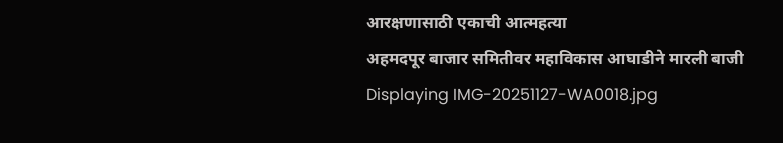आरक्षणासाठी एकाची आत्महत्या
अहमदपूर बाजार समितीवर महाविकास आघाडीने मारली बाजी
Displaying IMG-20251127-WA0018.jpg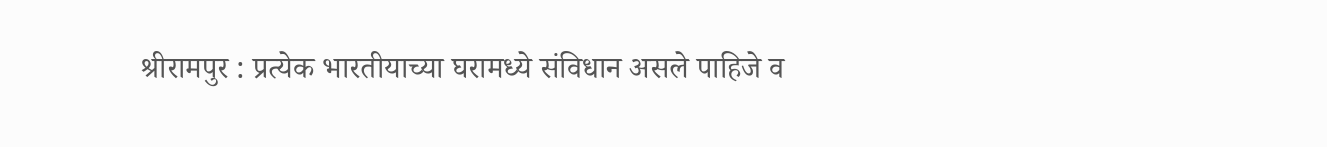श्रीरामपुर : प्रत्येक भारतीयाच्या घरामध्ये संविधान असले पाहिजे व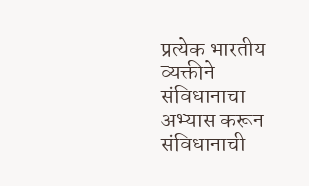प्रत्येक भारतीय व्यक्तीने संविधानाचा अभ्यास करून संविधानाची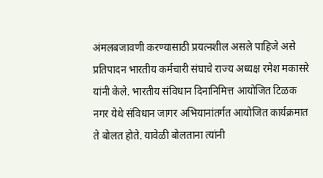अंमलबजावणी करण्यासाठी प्रयत्नशील असले पाहिजे असे प्रतिपादन भारतीय कर्मचारी संघाचे राज्य अध्यक्ष रमेश मकासरे यांनी केले. भारतीय संविधान दिनानिमित्त आयोजित टिळक नगर येथे संविधान जागर अभियानांतर्गत आयोजित कार्यक्रमात ते बोलत होते. यावेळी बोलताना त्यांनी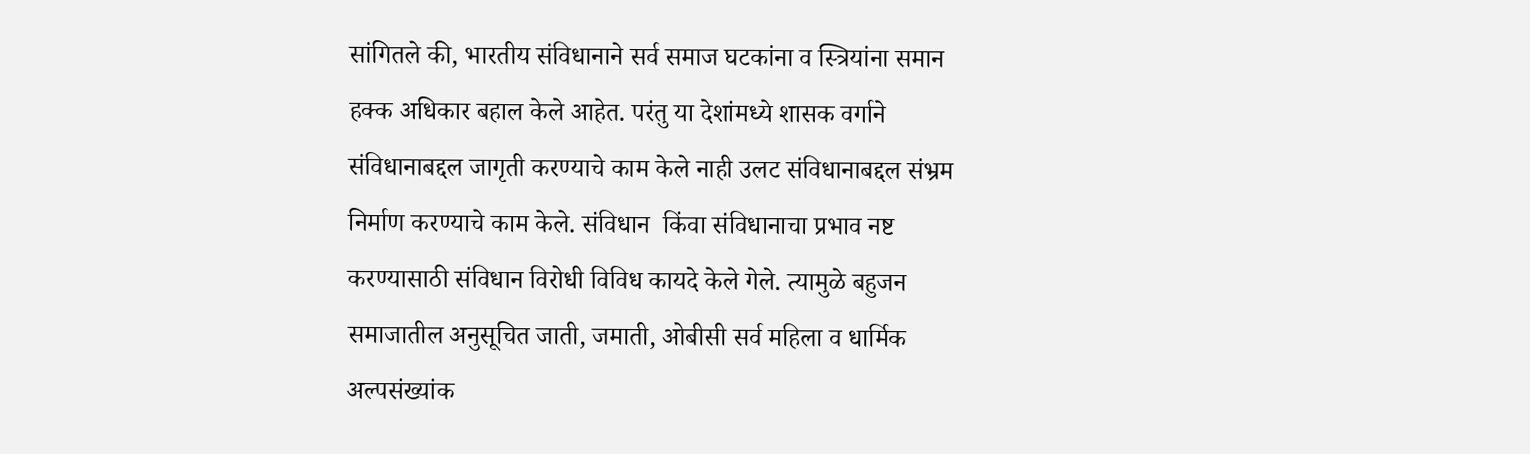सांगितले की, भारतीय संविधानाने सर्व समाज घटकांना व स्त्रियांना समान हक्क अधिकार बहाल केले आहेत. परंतु या देशांमध्ये शासक वर्गाने संविधानाबद्दल जागृती करण्याचे काम केले नाही उलट संविधानाबद्दल संभ्रम निर्माण करण्याचे काम केले. संविधान  किंवा संविधानाचा प्रभाव नष्ट करण्यासाठी संविधान विरोधी विविध कायदे केले गेले. त्यामुळे बहुजन समाजातील अनुसूचित जाती, जमाती, ओबीसी सर्व महिला व धार्मिक अल्पसंख्यांक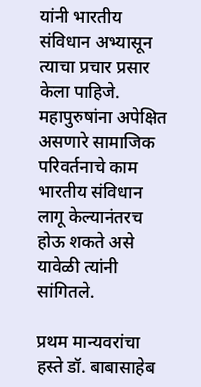यांनी भारतीय संविधान अभ्यासून त्याचा प्रचार प्रसार केला पाहिजे. महापुरुषांना अपेक्षित असणारे सामाजिक परिवर्तनाचे काम भारतीय संविधान लागू केल्यानंतरच होऊ शकते असे  यावेळी त्यांनी सांगितले.

प्रथम मान्यवरांचा हस्ते डॉ. बाबासाहेब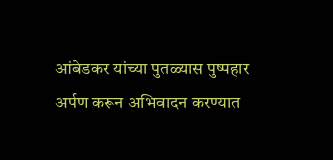आंबेडकर यांच्या पुतळ्यास पुष्पहार अर्पण करून अभिवादन करण्यात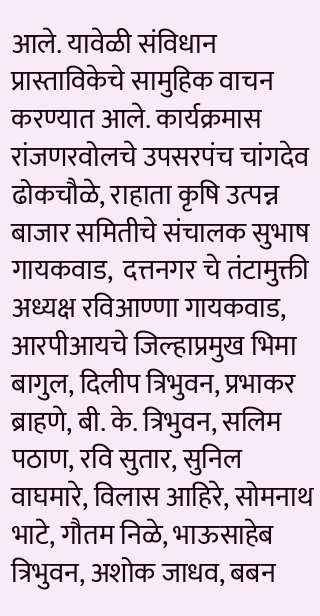आले. यावेळी संविधान प्रास्ताविकेचे सामुहिक वाचन करण्यात आले. कार्यक्रमास रांजणरवोलचे उपसरपंच चांगदेव ढोकचौळे, राहाता कृषि उत्पन्न बाजार समितीचे संचालक सुभाष गायकवाड,  दत्तनगर चे तंटामुक्ती अध्यक्ष रविआण्णा गायकवाड, आरपीआयचे जिल्हाप्रमुख भिमा बागुल, दिलीप त्रिभुवन, प्रभाकर ब्राहणे, बी. के. त्रिभुवन, सलिम पठाण, रवि सुतार, सुनिल वाघमारे, विलास आहिरे, सोमनाथ भाटे, गौतम निळे, भाऊसाहेब त्रिभुवन, अशोक जाधव, बबन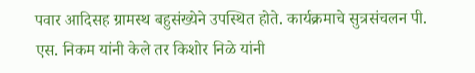पवार आदिसह ग्रामस्थ बहुसंख्येने उपस्थित होते. कार्यक्रमाचे सुत्रसंचलन पी. एस. निकम यांनी केले तर किशोर निळे यांनी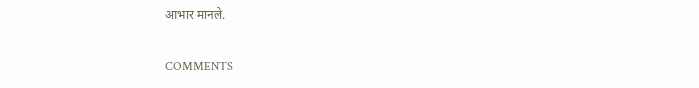आभार मानले.

COMMENTS